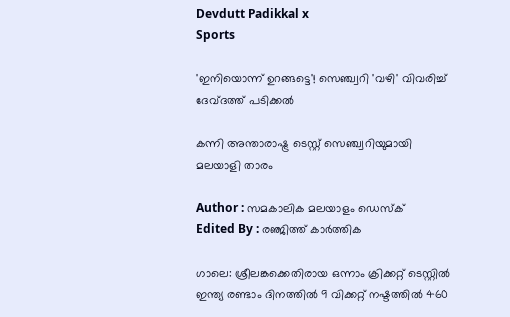Devdutt Padikkal x
Sports

'ഇനിയൊന്ന് ഉറങ്ങട്ടെ'! സെഞ്ച്വറി 'വഴി' വിവരിച്ച് ദേവ്ദത്ത് പടിക്കൽ

കന്നി അന്താരാഷ്ട്ര ടെസ്റ്റ് സെഞ്ച്വറിയുമായി മലയാളി താരം

Author : സമകാലിക മലയാളം ഡെസ്ക്
Edited By : രഞ്ജിത്ത് കാർത്തിക

ഗാലെ: ശ്രീലങ്കക്കെതിരായ ഒന്നാം ക്രിക്കറ്റ് ടെസ്റ്റിൽ ഇന്ത്യ രണ്ടാം ദിനത്തിൽ 9 വിക്കറ്റ് നഷ്ടത്തിൽ 460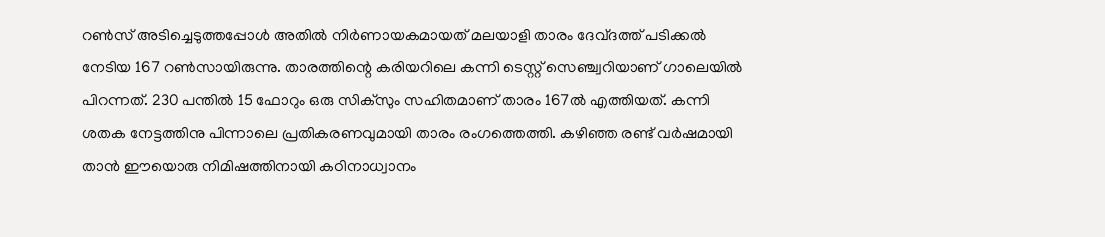റൺസ് അടിച്ചെടുത്തപ്പോൾ അതിൽ നിർണായകമായത് മലയാളി താരം ദേവ്ദത്ത് പടിക്കൽ നേടിയ 167 റൺസായിരുന്നു. താരത്തിന്റെ കരിയറിലെ കന്നി ടെസ്റ്റ് സെഞ്ച്വറിയാണ് ഗാലെയിൽ പിറന്നത്. 230 പന്തിൽ 15 ഫോറും ഒരു സിക്സും സഹിതമാണ് താരം 167ൽ എത്തിയത്. കന്നി ശതക നേട്ടത്തിനു പിന്നാലെ പ്രതികരണവുമായി താരം രംഗത്തെത്തി. കഴിഞ്ഞ രണ്ട് വർഷമായി താൻ ഈയൊരു നിമിഷത്തിനായി കഠിനാധ്വാനം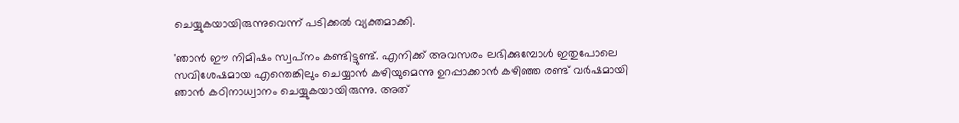ചെയ്യുകയായിരുന്നുവെന്ന് പടിക്കൽ വ്യക്തമാക്കി.

'ഞാൻ ഈ നിമിഷം സ്വപ്‍നം കണ്ടിട്ടുണ്ട്. എനിക്ക് അവസരം ലഭിക്കുമ്പോൾ ഇതുപോലെ സവിശേഷമായ എന്തെങ്കിലും ചെയ്യാൻ കഴിയുമെന്നു ഉറപ്പാക്കാൻ കഴിഞ്ഞ രണ്ട് വർഷമായി ഞാൻ കഠിനാധ്വാനം ചെയ്യുകയായിരുന്നു. അത്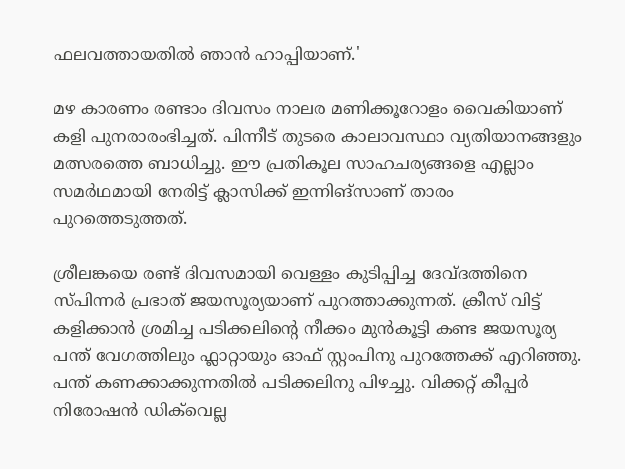ഫലവത്തായതിൽ ഞാൻ ഹാപ്പിയാണ്.'

മഴ കാരണം രണ്ടാം ദിവസം നാലര മണിക്കൂറോളം വൈകിയാണ് കളി പുനരാരംഭിച്ചത്. പിന്നീട് തുടരെ കാലാവസ്ഥാ വ്യതിയാനങ്ങളും മത്സരത്തെ ബാധിച്ചു. ഈ പ്രതികൂല സാഹചര്യങ്ങളെ എല്ലാം സമർഥമായി നേരിട്ട് ക്ലാസിക്ക് ഇന്നിങ്സാണ് താരം പുറത്തെടുത്തത്.

ശ്രീലങ്കയെ രണ്ട് ദിവസമായി വെള്ളം കുടിപ്പിച്ച ദേവ്ദത്തിനെ സ്പിന്നർ പ്രഭാത് ജയസൂര്യയാണ് പുറത്താക്കുന്നത്. ക്രീസ് വിട്ട് കളിക്കാൻ ശ്രമിച്ച പടിക്കലിന്റെ നീക്കം മുൻകൂട്ടി കണ്ട ജയസൂര്യ പന്ത് വേഗത്തിലും ഫ്ലാറ്റായും ഓഫ് സ്റ്റംപിനു പുറത്തേക്ക് എറിഞ്ഞു. പന്ത് കണക്കാക്കുന്നതിൽ പടിക്കലിനു പിഴച്ചു. വിക്കറ്റ് കീപ്പർ നിരോഷൻ ഡിക്‌വെല്ല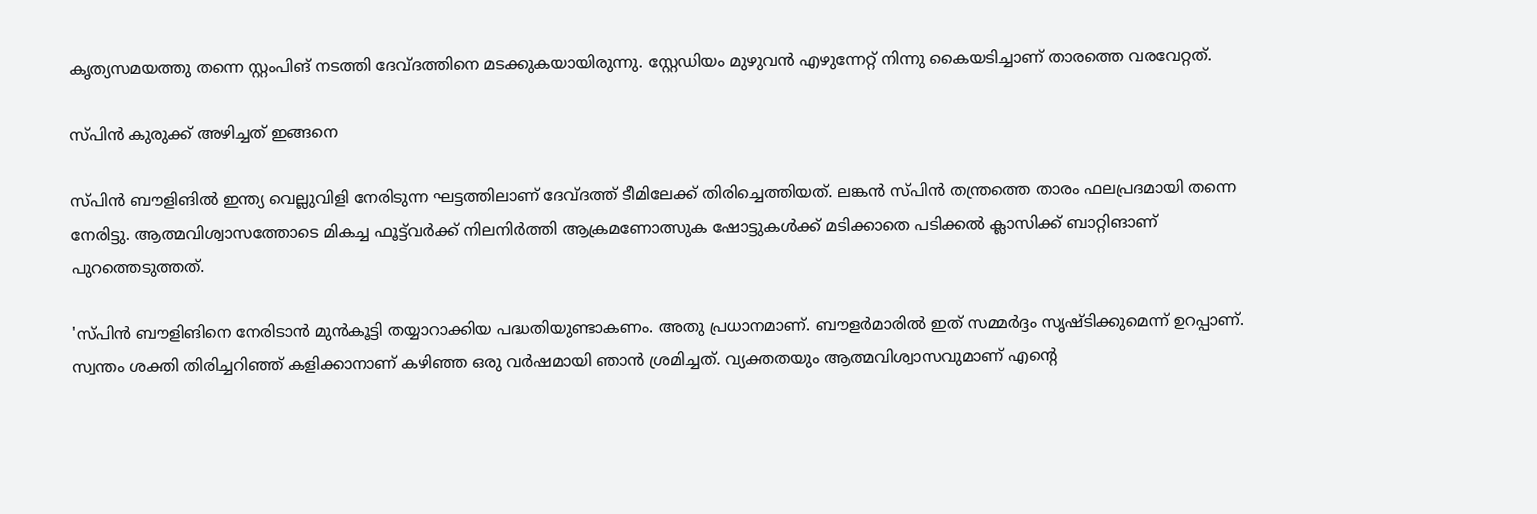കൃത്യസമയത്തു തന്നെ സ്റ്റംപിങ് നടത്തി ദേവ്ദത്തിനെ മടക്കുകയായിരുന്നു. സ്റ്റേഡിയം മുഴുവൻ എഴുന്നേറ്റ് നിന്നു കൈയടിച്ചാണ് താരത്തെ വരവേറ്റത്.

സ്പിൻ കുരുക്ക് അഴിച്ചത് ഇങ്ങനെ

സ്പിൻ ബൗളിങിൽ ഇന്ത്യ വെല്ലുവിളി നേരിടുന്ന ഘട്ടത്തിലാണ് ദേവ്ദത്ത് ടീമിലേക്ക് തിരിച്ചെത്തിയത്. ലങ്കൻ സ്പിൻ തന്ത്രത്തെ താരം ഫലപ്രദമായി തന്നെ നേരിട്ടു. ആത്മവിശ്വാസത്തോടെ മികച്ച ഫൂട്ട്‍വർക്ക് നിലനിർത്തി ആക്രമണോത്സുക ഷോട്ടുകൾക്ക് മടിക്കാതെ പടിക്കൽ ക്ലാസിക്ക് ബാറ്റിങാണ് പുറത്തെടുത്തത്.

'സ്പിൻ ബൗളിങിനെ നേരിടാൻ മുൻകൂട്ടി തയ്യാറാക്കിയ പദ്ധതിയുണ്ടാകണം. അതു പ്രധാനമാണ്. ബൗളർമാരിൽ ഇത് സമ്മർദ്ദം സൃഷ്ടിക്കുമെന്ന് ഉറപ്പാണ്. സ്വന്തം ശക്തി തിരിച്ചറിഞ്ഞ് കളിക്കാനാണ് കഴിഞ്ഞ ഒരു വർഷമായി ഞാൻ ശ്രമിച്ചത്. വ്യക്തതയും ആത്മവിശ്വാസവുമാണ് എന്റെ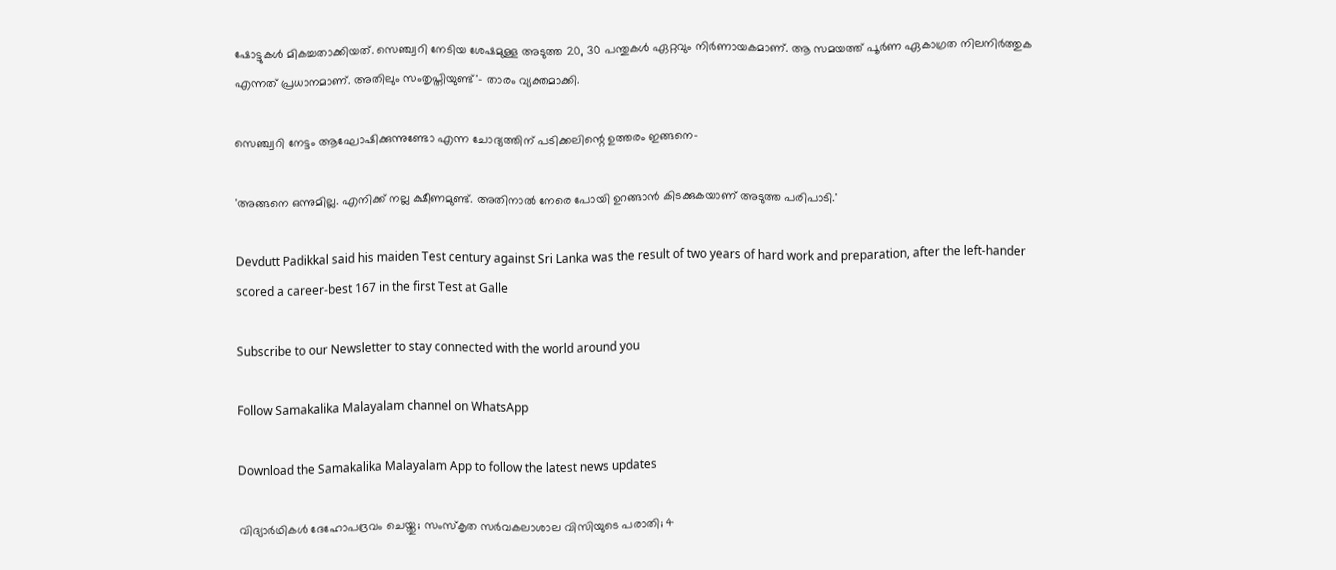ഷോട്ടുകൾ മികച്ചതാക്കിയത്. സെഞ്ച്വറി നേടിയ ശേഷമുള്ള അടുത്ത 20, 30 പന്തുകൾ ഏറ്റവും നിർണായകമാണ്. ആ സമയത്ത് പൂർണ ഏകാഗ്രത നിലനിർത്തുക എന്നത് പ്രധാനമാണ്. അതിലും സംതൃപ്തിയുണ്ട്'- താരം വ്യക്തമാക്കി.

സെഞ്ച്വറി നേട്ടം ആഘോഷിക്കുന്നുണ്ടോ എന്ന ചോദ്യത്തിന് പടിക്കലിന്റെ ഉത്തരം ഇങ്ങനെ-

'അങ്ങനെ ഒന്നുമില്ല. എനിക്ക് നല്ല ക്ഷീണമുണ്ട്. അതിനാൽ നേരെ പോയി ഉറങ്ങാൻ കിടക്കുകയാണ് അടുത്ത പരിപാടി.'

Devdutt Padikkal said his maiden Test century against Sri Lanka was the result of two years of hard work and preparation, after the left-hander scored a career-best 167 in the first Test at Galle

Subscribe to our Newsletter to stay connected with the world around you

Follow Samakalika Malayalam channel on WhatsApp

Download the Samakalika Malayalam App to follow the latest news updates

വിദ്യാർഥികൾ ദേഹോപദ്രവം ചെയ്തു; സംസ്കൃത സർവകലാശാല വിസിയുടെ പരാതി; 4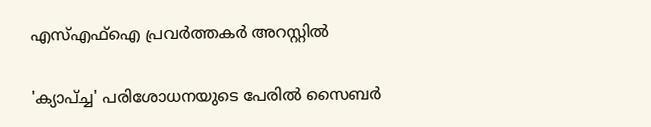എസ്എഫ്ഐ പ്രവർത്തകർ അറസ്റ്റിൽ

'ക്യാപ്ച്ച' പരിശോധനയുടെ പേരില്‍ സൈബര്‍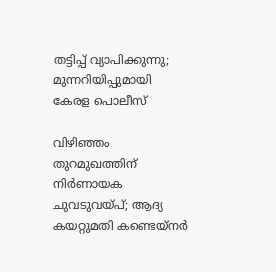തട്ടിപ്പ് വ്യാപിക്കുന്നു; മുന്നറിയിപ്പുമായി കേരള പൊലീസ്

വിഴിഞ്ഞം തുറമുഖത്തിന് നിർണായക ചുവടുവയ്പ്; ആദ്യ കയറ്റുമതി കണ്ടെയ്നർ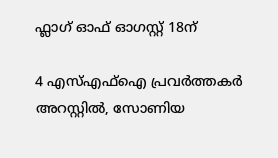ഫ്ലാഗ് ഓഫ് ഓഗസ്റ്റ് 18ന്

4 എസ്എഫ്ഐ പ്രവർത്തകർ അറസ്റ്റിൽ, സോണിയ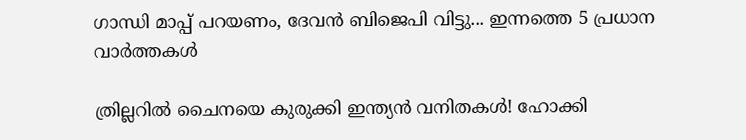ഗാന്ധി മാപ്പ് പറയണം, ദേവന്‍ ബിജെപി വിട്ടു... ഇന്നത്തെ 5 പ്രധാന വാർത്തകൾ

ത്രില്ലറിൽ ചൈനയെ കുരുക്കി ഇന്ത്യൻ വനിതകൾ! ഹോക്കി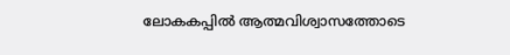ലോകകപ്പിൽ ആത്മവിശ്വാസത്തോടെ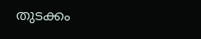തുടക്കം